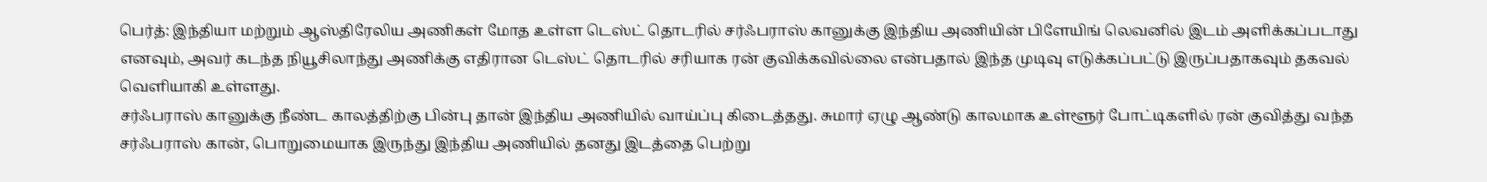பெர்த்: இந்தியா மற்றும் ஆஸ்திரேலிய அணிகள் மோத உள்ள டெஸ்ட் தொடரில் சர்ஃபராஸ் கானுக்கு இந்திய அணியின் பிளேயிங் லெவனில் இடம் அளிக்கப்படாது எனவும், அவர் கடந்த நியூசிலாந்து அணிக்கு எதிரான டெஸ்ட் தொடரில் சரியாக ரன் குவிக்கவில்லை என்பதால் இந்த முடிவு எடுக்கப்பட்டு இருப்பதாகவும் தகவல் வெளியாகி உள்ளது.
சர்ஃபராஸ் கானுக்கு நீண்ட காலத்திற்கு பின்பு தான் இந்திய அணியில் வாய்ப்பு கிடைத்தது. சுமார் ஏழு ஆண்டு காலமாக உள்ளூர் போட்டிகளில் ரன் குவித்து வந்த சர்ஃபராஸ் கான், பொறுமையாக இருந்து இந்திய அணியில் தனது இடத்தை பெற்று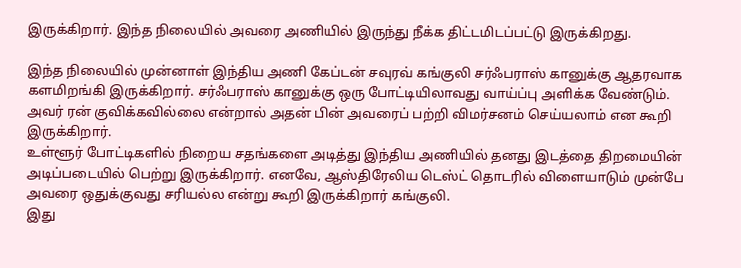இருக்கிறார். இந்த நிலையில் அவரை அணியில் இருந்து நீக்க திட்டமிடப்பட்டு இருக்கிறது.

இந்த நிலையில் முன்னாள் இந்திய அணி கேப்டன் சவுரவ் கங்குலி சர்ஃபராஸ் கானுக்கு ஆதரவாக களமிறங்கி இருக்கிறார். சர்ஃபராஸ் கானுக்கு ஒரு போட்டியிலாவது வாய்ப்பு அளிக்க வேண்டும். அவர் ரன் குவிக்கவில்லை என்றால் அதன் பின் அவரைப் பற்றி விமர்சனம் செய்யலாம் என கூறி இருக்கிறார்.
உள்ளூர் போட்டிகளில் நிறைய சதங்களை அடித்து இந்திய அணியில் தனது இடத்தை திறமையின் அடிப்படையில் பெற்று இருக்கிறார். எனவே, ஆஸ்திரேலிய டெஸ்ட் தொடரில் விளையாடும் முன்பே அவரை ஒதுக்குவது சரியல்ல என்று கூறி இருக்கிறார் கங்குலி.
இது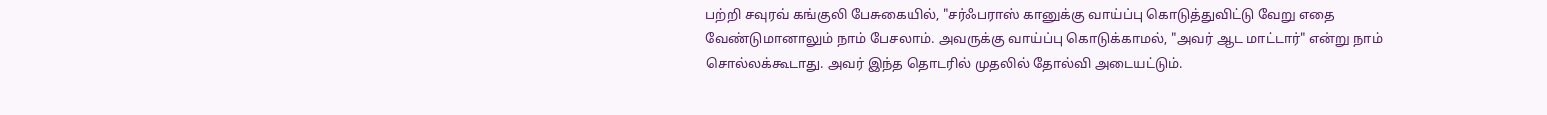பற்றி சவுரவ் கங்குலி பேசுகையில், "சர்ஃபராஸ் கானுக்கு வாய்ப்பு கொடுத்துவிட்டு வேறு எதை வேண்டுமானாலும் நாம் பேசலாம். அவருக்கு வாய்ப்பு கொடுக்காமல், "அவர் ஆட மாட்டார்" என்று நாம் சொல்லக்கூடாது. அவர் இந்த தொடரில் முதலில் தோல்வி அடையட்டும்.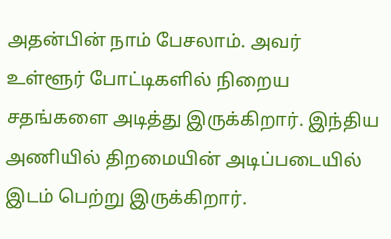அதன்பின் நாம் பேசலாம். அவர் உள்ளூர் போட்டிகளில் நிறைய சதங்களை அடித்து இருக்கிறார். இந்திய அணியில் திறமையின் அடிப்படையில் இடம் பெற்று இருக்கிறார்.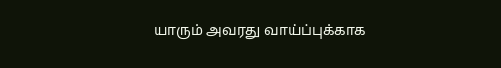யாரும் அவரது வாய்ப்புக்காக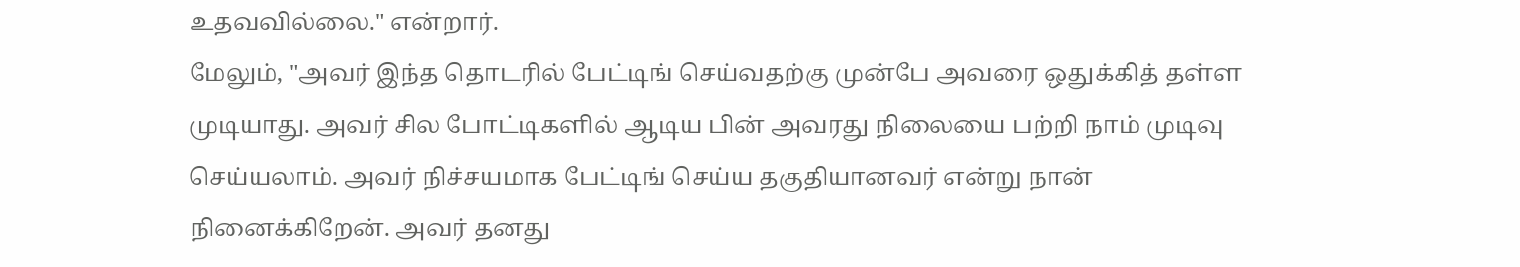உதவவில்லை." என்றார்.
மேலும், "அவர் இந்த தொடரில் பேட்டிங் செய்வதற்கு முன்பே அவரை ஒதுக்கித் தள்ள முடியாது. அவர் சில போட்டிகளில் ஆடிய பின் அவரது நிலையை பற்றி நாம் முடிவு செய்யலாம். அவர் நிச்சயமாக பேட்டிங் செய்ய தகுதியானவர் என்று நான் நினைக்கிறேன். அவர் தனது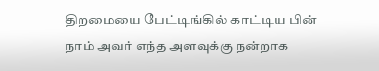திறமையை பேட்டிங்கில் காட்டிய பின் நாம் அவர் எந்த அளவுக்கு நன்றாக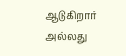ஆடுகிறார் அல்லது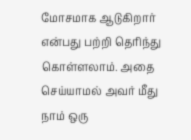மோசமாக ஆடுகிறார் என்பது பற்றி தெரிந்து கொள்ளலாம். அதை செய்யாமல் அவர் மீது நாம் ஒரு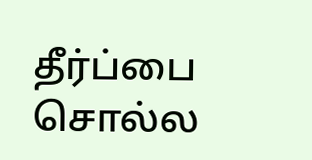தீர்ப்பை சொல்ல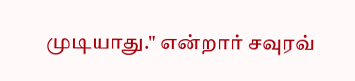முடியாது." என்றார் சவுரவ்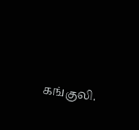கங்குலி.